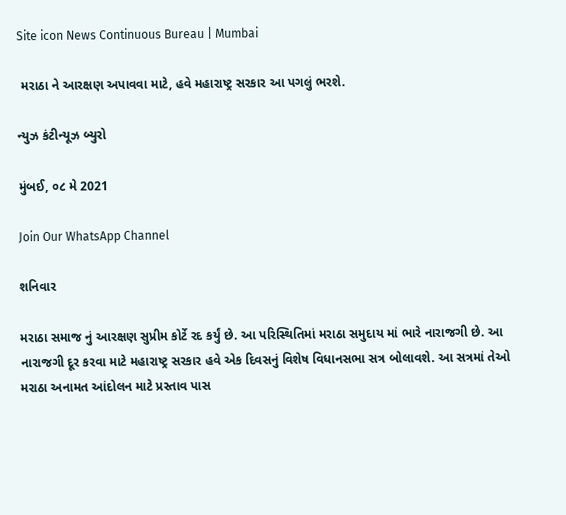Site icon News Continuous Bureau | Mumbai

 મરાઠા ને આરક્ષણ અપાવવા માટે, હવે મહારાષ્ટ્ર સરકાર આ પગલું ભરશે.

ન્યુઝ કંટીન્યૂઝ બ્યુરો

મુંબઈ, ૦૮ મે 2021

Join Our WhatsApp Channel

શનિવાર

મરાઠા સમાજ નું આરક્ષણ સુપ્રીમ કોર્ટે રદ કર્યું છે. આ પરિસ્થિતિમાં મરાઠા સમુદાય માં ભારે નારાજગી છે. આ નારાજગી દૂર કરવા માટે મહારાષ્ટ્ર સરકાર હવે એક દિવસનું વિશેષ વિધાનસભા સત્ર બોલાવશે. આ સત્રમાં તેઓ મરાઠા અનામત આંદોલન માટે પ્રસ્તાવ પાસ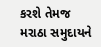કરશે તેમજ મરાઠા સમુદાયને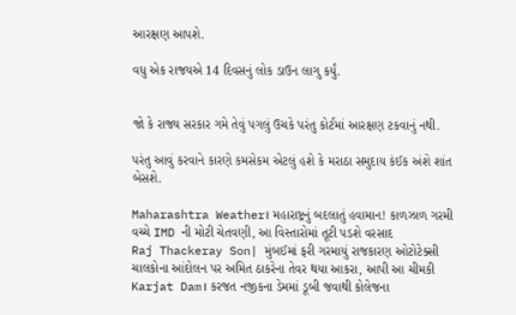આરક્ષણ આપશે.

વધુ એક રાજયએ 14 દિવસનું લોક ડાઉન લાગુ કર્યું.


જો કે રાજ્ય સરકાર ગમે તેવું પગલું ઉચકે પરંતુ કોર્ટમાં આરક્ષણ ટકવાનું નથી.

પરંતુ આવું કરવાને કારણે કમસેકમ એટલું હશે કે મરાઠા સમુદાય કંઈક અંશે શાંત બેસશે.

Maharashtra Weather। મહારાષ્ટ્રનું બદલાતું હવામાન! કાળઝાળ ગરમી વચ્ચે IMD ની મોટી ચેતવણી, આ વિસ્તારોમાં તૂટી પડશે વરસાદ
Raj Thackeray Son| મુંબઈમાં ફરી ગરમાયું રાજકારણ ઓટોટેક્સી ચાલકોના આંદોલન પર અમિત ઠાકરેના તેવર થયા આકરા, આપી આ ચીમકી
Karjat Dam। કરજત નજીકના ડેમમાં ડૂબી જવાથી કોલેજના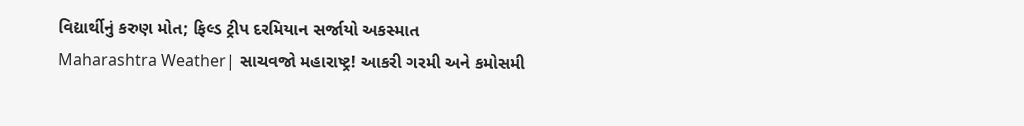વિદ્યાર્થીનું કરુણ મોત; ફિલ્ડ ટ્રીપ દરમિયાન સર્જાયો અકસ્માત
Maharashtra Weather| સાચવજો મહારાષ્ટ્ર! આકરી ગરમી અને કમોસમી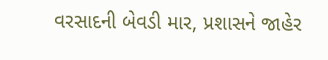વરસાદની બેવડી માર, પ્રશાસને જાહેર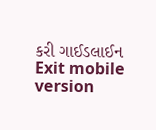કરી ગાઈડલાઈન
Exit mobile version